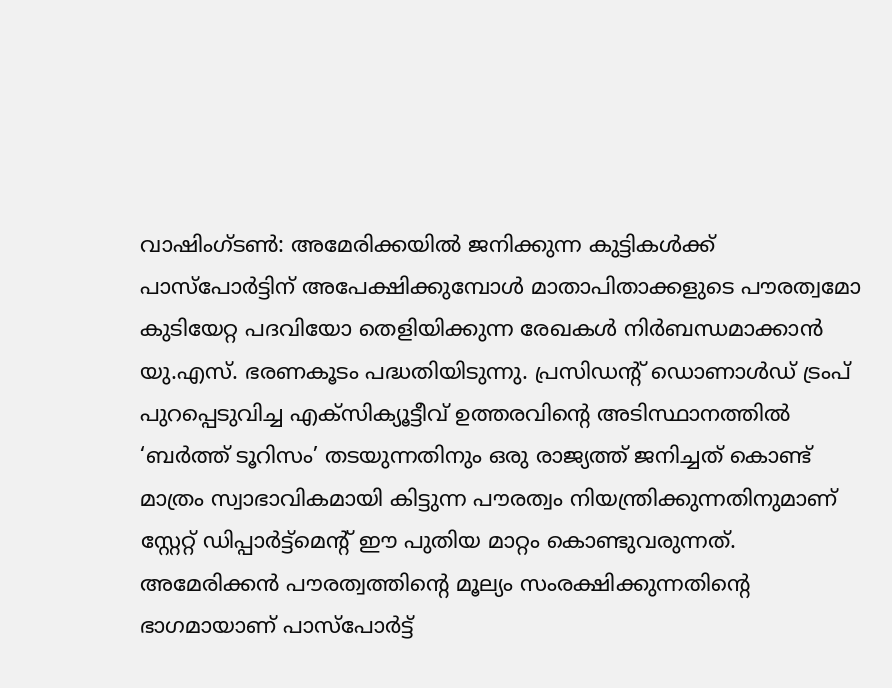വാഷിംഗ്ടൺ: അമേരിക്കയിൽ ജനിക്കുന്ന കുട്ടികൾക്ക് പാസ്പോർട്ടിന് അപേക്ഷിക്കുമ്പോൾ മാതാപിതാക്കളുടെ പൗരത്വമോ കുടിയേറ്റ പദവിയോ തെളിയിക്കുന്ന രേഖകൾ നിർബന്ധമാക്കാൻ യു.എസ്. ഭരണകൂടം പദ്ധതിയിടുന്നു. പ്രസിഡന്റ് ഡൊണാൾഡ് ട്രംപ് പുറപ്പെടുവിച്ച എക്സിക്യൂട്ടീവ് ഉത്തരവിന്റെ അടിസ്ഥാനത്തിൽ ‘ബർത്ത് ടൂറിസം’ തടയുന്നതിനും ഒരു രാജ്യത്ത് ജനിച്ചത് കൊണ്ട് മാത്രം സ്വാഭാവികമായി കിട്ടുന്ന പൗരത്വം നിയന്ത്രിക്കുന്നതിനുമാണ് സ്റ്റേറ്റ് ഡിപ്പാർട്ട്മെന്റ് ഈ പുതിയ മാറ്റം കൊണ്ടുവരുന്നത്. അമേരിക്കൻ പൗരത്വത്തിന്റെ മൂല്യം സംരക്ഷിക്കുന്നതിന്റെ ഭാഗമായാണ് പാസ്പോർട്ട്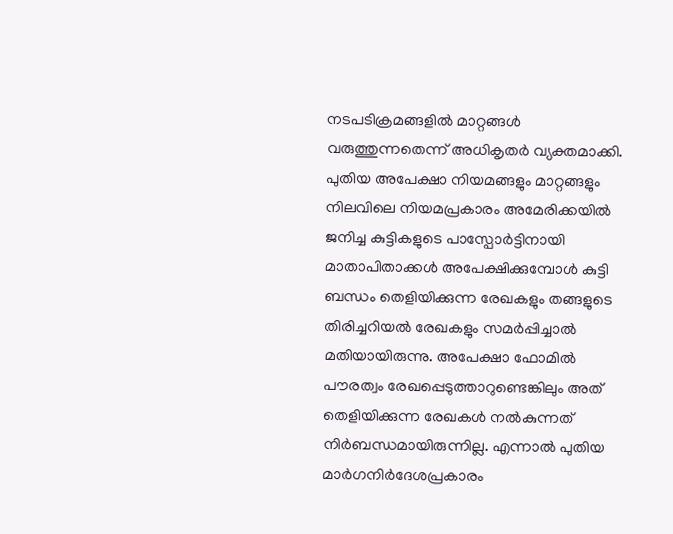നടപടിക്രമങ്ങളിൽ മാറ്റങ്ങൾ വരുത്തുന്നതെന്ന് അധികൃതർ വ്യക്തമാക്കി.
പുതിയ അപേക്ഷാ നിയമങ്ങളും മാറ്റങ്ങളും
നിലവിലെ നിയമപ്രകാരം അമേരിക്കയിൽ ജനിച്ച കുട്ടികളുടെ പാസ്പോർട്ടിനായി മാതാപിതാക്കൾ അപേക്ഷിക്കുമ്പോൾ കുട്ടി ബന്ധം തെളിയിക്കുന്ന രേഖകളും തങ്ങളുടെ തിരിച്ചറിയൽ രേഖകളും സമർപ്പിച്ചാൽ മതിയായിരുന്നു. അപേക്ഷാ ഫോമിൽ പൗരത്വം രേഖപ്പെടുത്താറുണ്ടെങ്കിലും അത് തെളിയിക്കുന്ന രേഖകൾ നൽകുന്നത് നിർബന്ധമായിരുന്നില്ല. എന്നാൽ പുതിയ മാർഗനിർദേശപ്രകാരം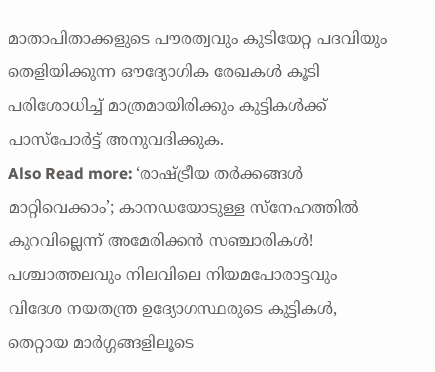മാതാപിതാക്കളുടെ പൗരത്വവും കുടിയേറ്റ പദവിയും തെളിയിക്കുന്ന ഔദ്യോഗിക രേഖകൾ കൂടി പരിശോധിച്ച് മാത്രമായിരിക്കും കുട്ടികൾക്ക് പാസ്പോർട്ട് അനുവദിക്കുക.
Also Read more: ‘രാഷ്ട്രീയ തർക്കങ്ങൾ മാറ്റിവെക്കാം’; കാനഡയോടുള്ള സ്നേഹത്തിൽ കുറവില്ലെന്ന് അമേരിക്കൻ സഞ്ചാരികൾ!
പശ്ചാത്തലവും നിലവിലെ നിയമപോരാട്ടവും
വിദേശ നയതന്ത്ര ഉദ്യോഗസ്ഥരുടെ കുട്ടികൾ, തെറ്റായ മാർഗ്ഗങ്ങളിലൂടെ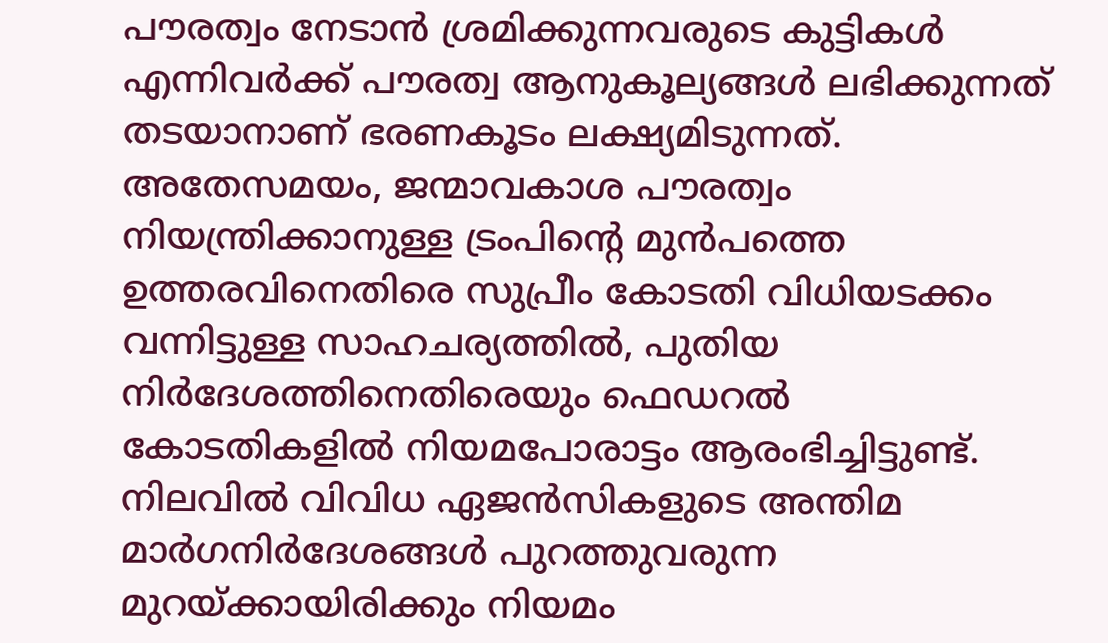പൗരത്വം നേടാൻ ശ്രമിക്കുന്നവരുടെ കുട്ടികൾ എന്നിവർക്ക് പൗരത്വ ആനുകൂല്യങ്ങൾ ലഭിക്കുന്നത് തടയാനാണ് ഭരണകൂടം ലക്ഷ്യമിടുന്നത്. അതേസമയം, ജന്മാവകാശ പൗരത്വം നിയന്ത്രിക്കാനുള്ള ട്രംപിന്റെ മുൻപത്തെ ഉത്തരവിനെതിരെ സുപ്രീം കോടതി വിധിയടക്കം വന്നിട്ടുള്ള സാഹചര്യത്തിൽ, പുതിയ നിർദേശത്തിനെതിരെയും ഫെഡറൽ കോടതികളിൽ നിയമപോരാട്ടം ആരംഭിച്ചിട്ടുണ്ട്. നിലവിൽ വിവിധ ഏജൻസികളുടെ അന്തിമ മാർഗനിർദേശങ്ങൾ പുറത്തുവരുന്ന മുറയ്ക്കായിരിക്കും നിയമം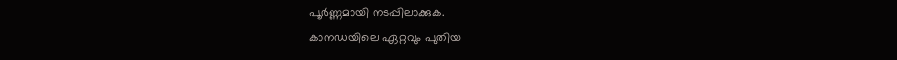പൂർണ്ണമായി നടപ്പിലാക്കുക.
കാനഡയിലെ ഏറ്റവും പുതിയ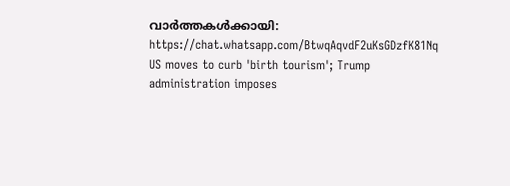വാർത്തകൾക്കായി: https://chat.whatsapp.com/BtwqAqvdF2uKsGDzfK81Nq
US moves to curb 'birth tourism'; Trump administration imposes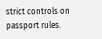strict controls on passport rules.